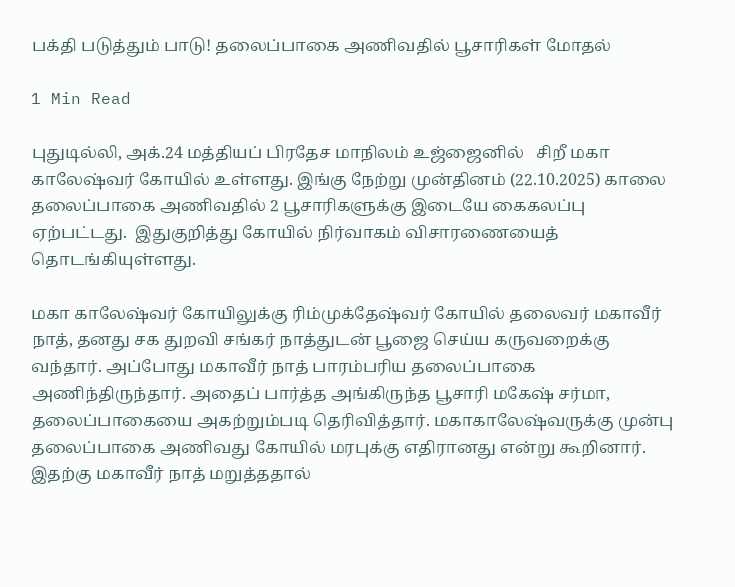பக்தி படுத்தும் பாடு! தலைப்பாகை அணிவதில் பூசாரிகள் மோதல்

1 Min Read

புதுடில்லி, அக்.24 மத்தியப் பிரதேச மாநிலம் உஜ்ஜைனில்   சிறீ மகா காலேஷ்வர் கோயில் உள்ளது. இங்கு நேற்று முன்தினம் (22.10.2025) காலை தலைப்பாகை அணிவதில் 2 பூசாரிகளுக்கு இடையே கைகலப்பு ஏற்பட்டது.  இதுகுறித்து கோயில் நிர்வாகம் விசாரணையைத் தொடங்கியுள்ளது.

மகா காலேஷ்வர் கோயிலுக்கு ரிம்முக்தேஷ்வர் கோயில் தலைவர் மகாவீர் நாத், தனது சக துறவி சங்கர் நாத்துடன் பூஜை செய்ய கருவறைக்கு வந்தார். அப்போது மகாவீர் நாத் பாரம்பரிய தலைப்பாகை அணிந்திருந்தார். அதைப் பார்த்த அங்கிருந்த பூசாரி மகேஷ் சர்மா, தலைப்பாகையை அகற்றும்படி தெரிவித்தார். மகாகாலேஷ்வருக்கு முன்பு தலைப்பாகை அணிவது கோயில் மரபுக்கு எதிரானது என்று கூறினார். இதற்கு மகாவீர் நாத் மறுத்ததால்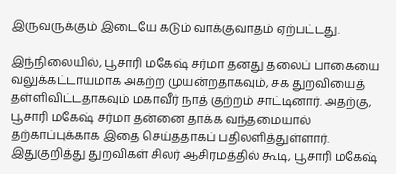இருவருக்கும் இடையே கடும் வாக்குவாதம் ஏற்பட்டது.

இந்நிலையில், பூசாரி மகேஷ் சர்மா தனது தலைப் பாகையை வலுக்கட்டாயமாக அகற்ற முயன்றதாகவும், சக துறவியைத் தள்ளிவிட்டதாகவும் மகாவீர் நாத் குற்றம் சாட்டினார். அதற்கு, பூசாரி மகேஷ் சர்மா தன்னை தாக்க வந்தமையால் தற்காப்புக்காக இதை செய்ததாகப் பதிலளித்துள்ளார். இதுகுறித்து துறவிகள் சிலர் ஆசிரமத்தில் கூடி, பூசாரி மகேஷ்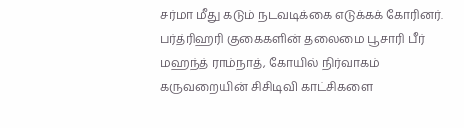சர்மா மீது கடும் நடவடிக்கை எடுக்கக் கோரினர். பர்த்ரிஹரி குகைகளின் தலைமை பூசாரி பீர் மஹந்த் ராம்நாத், கோயில் நிர்வாகம் கருவறையின் சிசிடிவி காட்சிகளை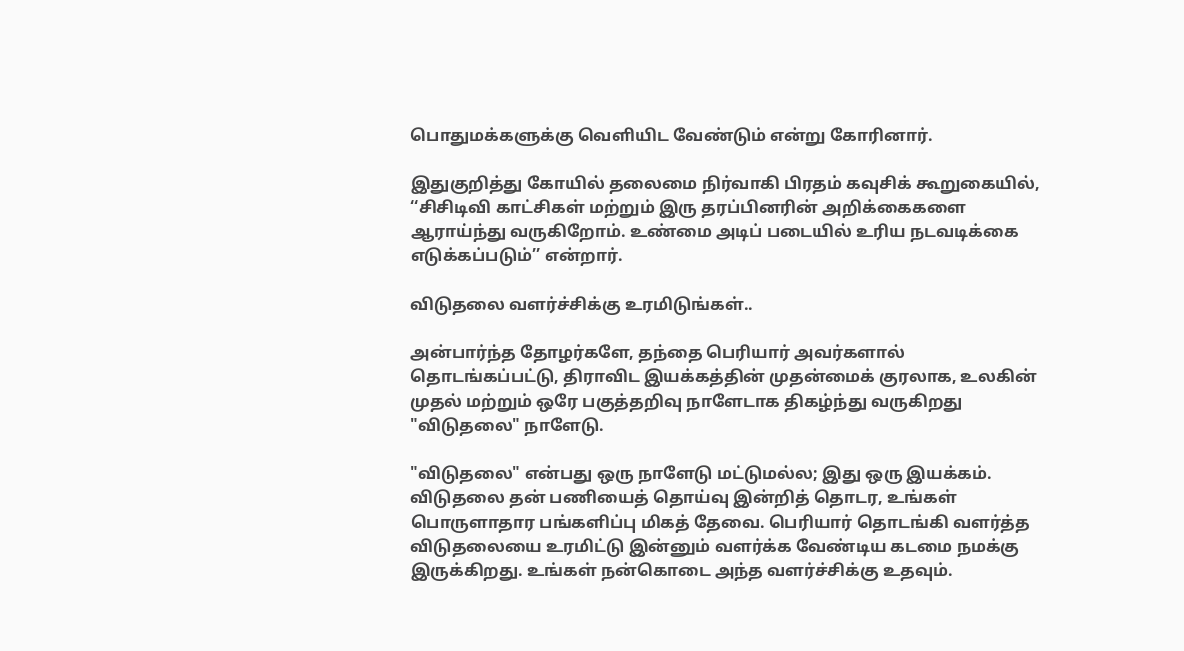பொதுமக்களுக்கு வெளியிட வேண்டும் என்று கோரினார்.

இதுகுறித்து கோயில் தலைமை நிர்வாகி பிரதம் கவுசிக் கூறுகையில், ‘‘சிசிடிவி காட்சிகள் மற்றும் இரு தரப்பினரின் அறிக்கைகளை ஆராய்ந்து வருகிறோம். உண்மை அடிப் படையில் உரிய நடவடிக்கை எடுக்கப்படும்’’ என்றார்.

விடுதலை வளர்ச்சிக்கு உரமிடுங்கள்..

அன்பார்ந்த தோழர்களே, தந்தை பெரியார் அவர்களால் தொடங்கப்பட்டு, திராவிட இயக்கத்தின் முதன்மைக் குரலாக, உலகின் முதல் மற்றும் ஒரே பகுத்தறிவு நாளேடாக திகழ்ந்து வருகிறது "விடுதலை" நாளேடு.

"விடுதலை" என்பது ஒரு நாளேடு மட்டுமல்ல; இது ஒரு இயக்கம். விடுதலை தன் பணியைத் தொய்வு இன்றித் தொடர, உங்கள் பொருளாதார பங்களிப்பு மிகத் தேவை. பெரியார் தொடங்கி வளர்த்த விடுதலையை உரமிட்டு இன்னும் வளர்க்க வேண்டிய கடமை நமக்கு இருக்கிறது. உங்கள் நன்கொடை அந்த வளர்ச்சிக்கு உதவும்.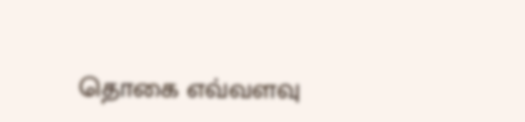தொகை எவ்வளவு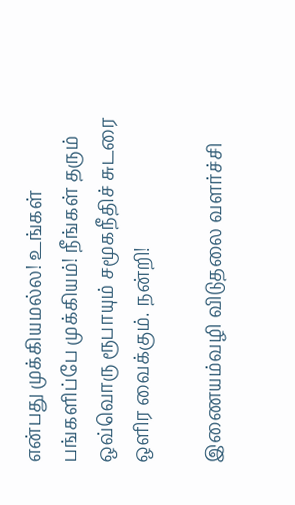என்பது முக்கியமல்ல! உங்கள் பங்களிப்பே முக்கியம்! நீங்கள் தரும் ஒவ்வொரு ரூபாயும் சமூகநீதிச் சுடரை ஒளிர வைக்கும். நன்றி!

இணையம்வழி விடுதலை வளர்ச்சி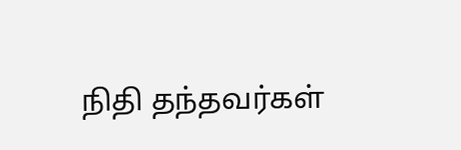நிதி தந்தவர்கள்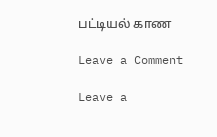பட்டியல் காண

Leave a Comment

Leave a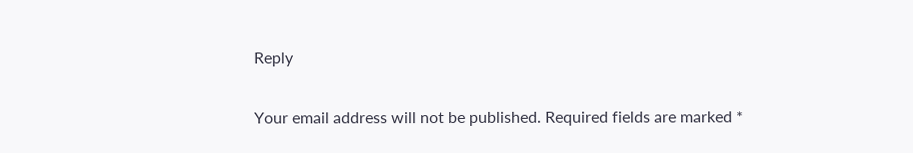Reply

Your email address will not be published. Required fields are marked *